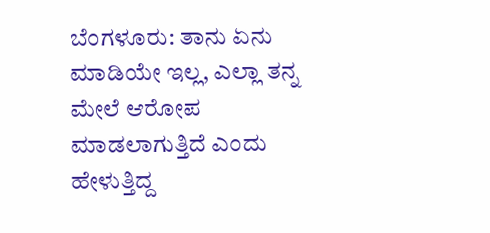ಬೆಂಗಳೂರು: ತಾನು ಏನು ಮಾಡಿಯೇ ಇಲ್ಲ, ಎಲ್ಲಾ ತನ್ನ ಮೇಲೆ ಆರೋಪ ಮಾಡಲಾಗುತ್ತಿದೆ ಎಂದು ಹೇಳುತ್ತಿದ್ದ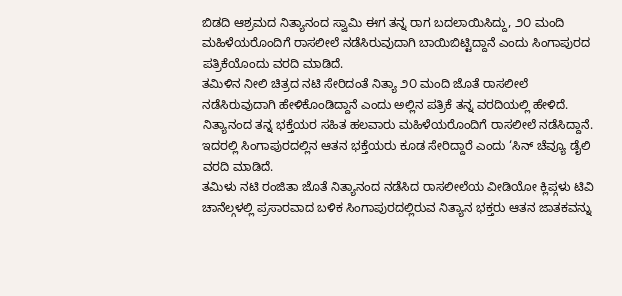ಬಿಡದಿ ಆಶ್ರಮದ ನಿತ್ಯಾನಂದ ಸ್ವಾಮಿ ಈಗ ತನ್ನ ರಾಗ ಬದಲಾಯಿಸಿದ್ದು, ೨೦ ಮಂದಿ ಮಹಿಳೆಯರೊಂದಿಗೆ ರಾಸಲೀಲೆ ನಡೆಸಿರುವುದಾಗಿ ಬಾಯಿಬಿಟ್ಟಿದ್ದಾನೆ ಎಂದು ಸಿಂಗಾಪುರದ ಪತ್ರಿಕೆಯೊಂದು ವರದಿ ಮಾಡಿದೆ.
ತಮಿಳಿನ ನೀಲಿ ಚಿತ್ರದ ನಟಿ ಸೇರಿದಂತೆ ನಿತ್ಯಾ ೨೦ ಮಂದಿ ಜೊತೆ ರಾಸಲೀಲೆ ನಡೆಸಿರುವುದಾಗಿ ಹೇಳಿಕೊಂಡಿದ್ದಾನೆ ಎಂದು ಅಲ್ಲಿನ ಪತ್ರಿಕೆ ತನ್ನ ವರದಿಯಲ್ಲಿ ಹೇಳಿದೆ. ನಿತ್ಯಾನಂದ ತನ್ನ ಭಕ್ತೆಯರ ಸಹಿತ ಹಲವಾರು ಮಹಿಳೆಯರೊಂದಿಗೆ ರಾಸಲೀಲೆ ನಡೆಸಿದ್ದಾನೆ. ಇದರಲ್ಲಿ ಸಿಂಗಾಪುರದಲ್ಲಿನ ಆತನ ಭಕ್ತೆಯರು ಕೂಡ ಸೇರಿದ್ದಾರೆ ಎಂದು ‘ಸಿನ್ ಚೆವ್ಯೂ ಡೈಲಿ ವರದಿ ಮಾಡಿದೆ.
ತಮಿಳು ನಟಿ ರಂಜಿತಾ ಜೊತೆ ನಿತ್ಯಾನಂದ ನಡೆಸಿದ ರಾಸಲೀಲೆಯ ವೀಡಿಯೋ ಕ್ಲಿಪ್ಗಳು ಟಿವಿ ಚಾನೆಲ್ಗಳಲ್ಲಿ ಪ್ರಸಾರವಾದ ಬಳಿಕ ಸಿಂಗಾಪುರದಲ್ಲಿರುವ ನಿತ್ಯಾನ ಭಕ್ತರು ಆತನ ಜಾತಕವನ್ನು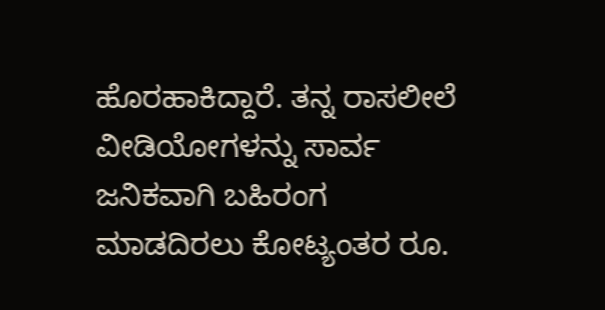ಹೊರಹಾಕಿದ್ದಾರೆ. ತನ್ನ ರಾಸಲೀಲೆ ವೀಡಿಯೋಗಳನ್ನು ಸಾರ್ವ ಜನಿಕವಾಗಿ ಬಹಿರಂಗ ಮಾಡದಿರಲು ಕೋಟ್ಯಂತರ ರೂ.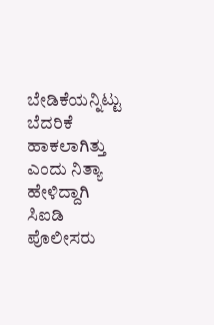ಬೇಡಿಕೆಯನ್ನಿಟ್ಟು ಬೆದರಿಕೆ ಹಾಕಲಾಗಿತ್ತು ಎಂದು ನಿತ್ಯಾ ಹೇಳಿದ್ದಾಗಿ ಸಿಐಡಿ ಪೊಲೀಸರು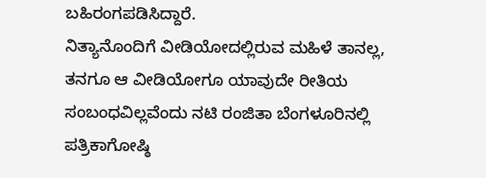ಬಹಿರಂಗಪಡಿಸಿದ್ದಾರೆ.
ನಿತ್ಯಾನೊಂದಿಗೆ ವೀಡಿಯೋದಲ್ಲಿರುವ ಮಹಿಳೆ ತಾನಲ್ಲ, ತನಗೂ ಆ ವೀಡಿಯೋಗೂ ಯಾವುದೇ ರೀತಿಯ ಸಂಬಂಧವಿಲ್ಲವೆಂದು ನಟಿ ರಂಜಿತಾ ಬೆಂಗಳೂರಿನಲ್ಲಿ ಪತ್ರಿಕಾಗೋಷ್ಠಿ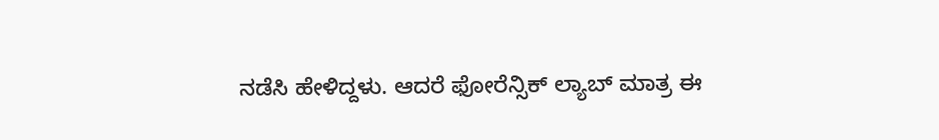ನಡೆಸಿ ಹೇಳಿದ್ದಳು. ಆದರೆ ಫೋರೆನ್ಸಿಕ್ ಲ್ಯಾಬ್ ಮಾತ್ರ ಈ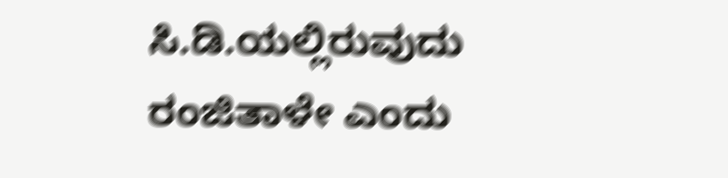ಸಿ.ಡಿ.ಯಲ್ಲಿರುವುದು ರಂಜಿತಾಳೇ ಎಂದು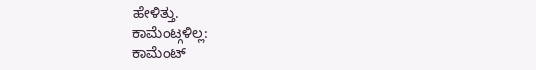ಹೇಳಿತ್ತು.
ಕಾಮೆಂಟ್ಗಳಿಲ್ಲ:
ಕಾಮೆಂಟ್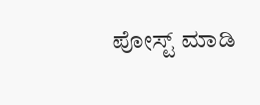ಪೋಸ್ಟ್ ಮಾಡಿ